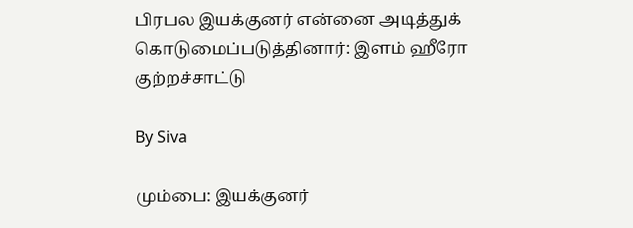பிரபல இயக்குனர் என்னை அடித்துக் கொடுமைப்படுத்தினார்: இளம் ஹீரோ குற்றச்சாட்டு

By Siva

மும்பை: இயக்குனர்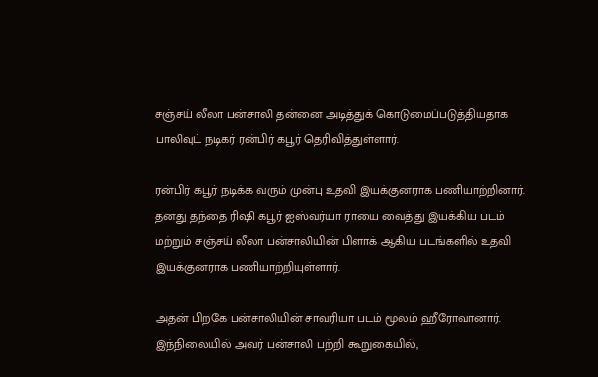சஞ்சய் லீலா பன்சாலி தன்னை அடித்துக் கொடுமைப்படுத்தியதாக பாலிவுட் நடிகர் ரன்பிர் கபூர் தெரிவித்துள்ளார்.

ரன்பிர் கபூர் நடிக்க வரும் முன்பு உதவி இயக்குனராக பணியாற்றினார். தனது தந்தை ரிஷி கபூர் ஐஸ்வர்யா ராயை வைத்து இயக்கிய படம் மற்றும் சஞ்சய் லீலா பன்சாலியின் பிளாக் ஆகிய படங்களில் உதவி இயக்குனராக பணியாற்றியுள்ளார்.

அதன் பிறகே பன்சாலியின் சாவரியா படம் மூலம் ஹீரோவானார். இந்நிலையில் அவர் பன்சாலி பற்றி கூறுகையில்,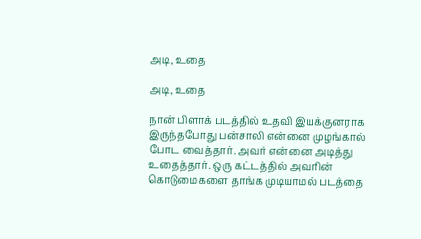அடி, உதை

அடி, உதை

நான் பிளாக் படத்தில் உதவி இயக்குனராக இருந்தபோது பன்சாலி என்னை முழங்கால் போட வைத்தார். அவர் என்னை அடித்து உதைத்தார். ஒரு கட்டத்தில் அவரின் கொடுமைகளை தாங்க முடியாமல் படத்தை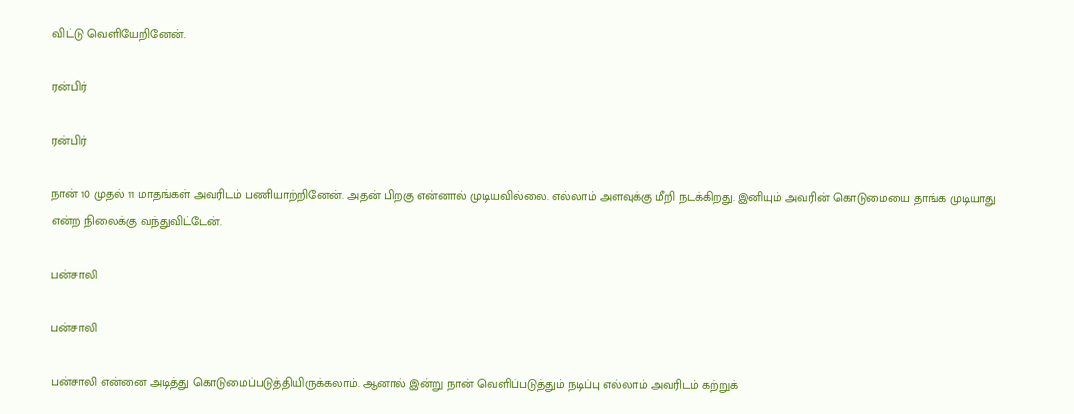விட்டு வெளியேறினேன்.

ரன்பிர்

ரன்பிர்

நான் 10 முதல் 11 மாதங்கள் அவரிடம் பணியாற்றினேன். அதன் பிறகு என்னால் முடியவில்லை. எல்லாம் அளவுக்கு மீறி நடக்கிறது. இனியும் அவரின் கொடுமையை தாங்க முடியாது என்ற நிலைக்கு வந்துவிட்டேன்.

பன்சாலி

பன்சாலி

பன்சாலி என்னை அடித்து கொடுமைப்படுத்தியிருக்கலாம். ஆனால் இன்று நான் வெளிப்படுத்தும் நடிப்பு எல்லாம் அவரிடம் கற்றுக்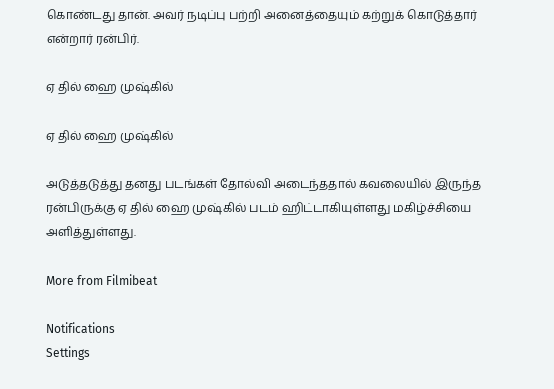கொண்டது தான். அவர் நடிப்பு பற்றி அனைத்தையும் கற்றுக் கொடுத்தார் என்றார் ரன்பிர்.

ஏ தில் ஹை முஷ்கில்

ஏ தில் ஹை முஷ்கில்

அடுத்தடுத்து தனது படங்கள் தோல்வி அடைந்ததால் கவலையில் இருந்த ரன்பிருக்கு ஏ தில் ஹை முஷ்கில் படம் ஹிட்டாகியுள்ளது மகிழ்ச்சியை அளித்துள்ளது.

More from Filmibeat

Notifications
Settings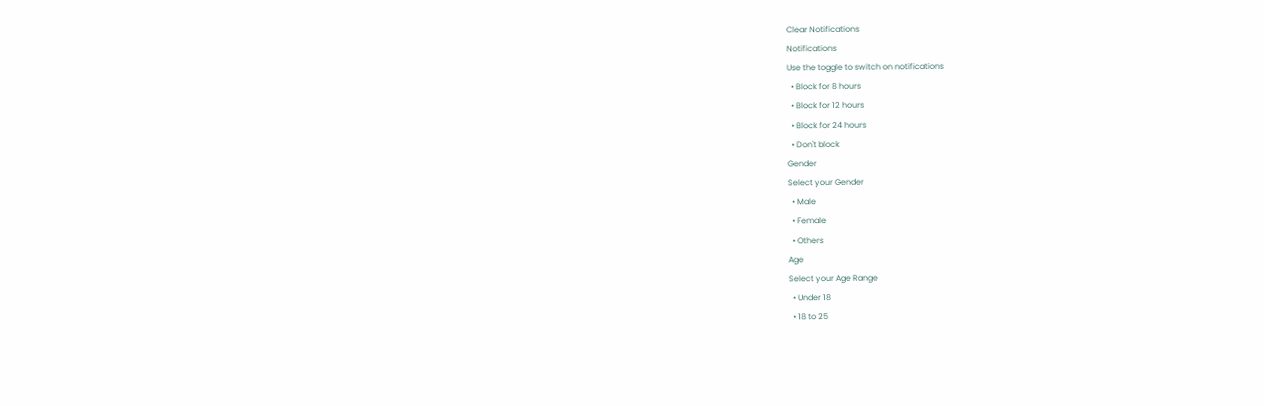Clear Notifications
Notifications
Use the toggle to switch on notifications
  • Block for 8 hours
  • Block for 12 hours
  • Block for 24 hours
  • Don't block
Gender
Select your Gender
  • Male
  • Female
  • Others
Age
Select your Age Range
  • Under 18
  • 18 to 25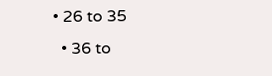• 26 to 35
  • 36 to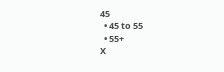45
  • 45 to 55
  • 55+
X